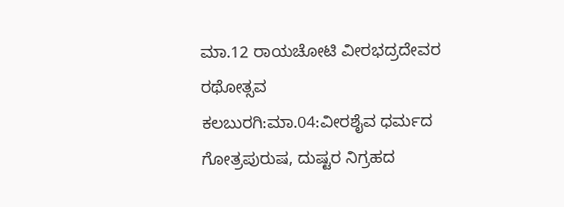ಮಾ.12 ರಾಯಚೋಟಿ ವೀರಭದ್ರದೇವರ ರಥೋತ್ಸವ
ಕಲಬುರಗಿ:ಮಾ.04:ವೀರಶೈವ ಧರ್ಮದ ಗೋತ್ರಪುರುಷ, ದುಷ್ಟರ ನಿಗ್ರಹದ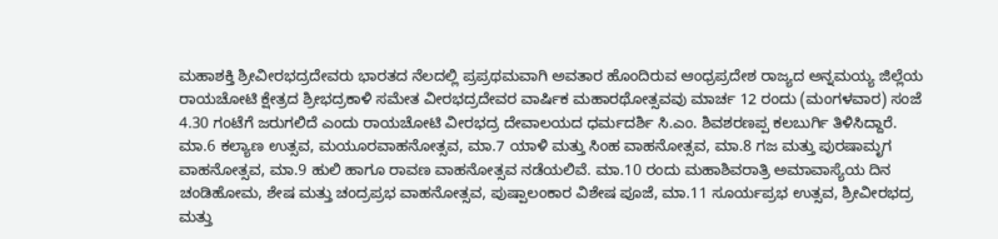ಮಹಾಶಕ್ತಿ ಶ್ರೀವೀರಭದ್ರದೇವರು ಭಾರತದ ನೆಲದಲ್ಲಿ ಪ್ರಪ್ರಥಮವಾಗಿ ಅವತಾರ ಹೊಂದಿರುವ ಆಂಧ್ರಪ್ರದೇಶ ರಾಜ್ಯದ ಅನ್ನಮಯ್ಯ ಜಿಲ್ಲೆಯ ರಾಯಚೋಟಿ ಕ್ಷೇತ್ರದ ಶ್ರೀಭದ್ರಕಾಳಿ ಸಮೇತ ವೀರಭದ್ರದೇವರ ವಾರ್ಷಿಕ ಮಹಾರಥೋತ್ಸವವು ಮಾರ್ಚ 12 ರಂದು (ಮಂಗಳವಾರ) ಸಂಜೆ 4.30 ಗಂಟೆಗೆ ಜರುಗಲಿದೆ ಎಂದು ರಾಯಚೋಟಿ ವೀರಭದ್ರ ದೇವಾಲಯದ ಧರ್ಮದರ್ಶಿ ಸಿ.ಎಂ. ಶಿವಶರಣಪ್ಪ ಕಲಬುರ್ಗಿ ತಿಳಿಸಿದ್ದಾರೆ.
ಮಾ.6 ಕಲ್ಯಾಣ ಉತ್ಸವ, ಮಯೂರವಾಹನೋತ್ಸವ, ಮಾ.7 ಯಾಳಿ ಮತ್ತು ಸಿಂಹ ವಾಹನೋತ್ಸವ, ಮಾ.8 ಗಜ ಮತ್ತು ಪುರಷಾಮೃಗ ವಾಹನೋತ್ಸವ, ಮಾ.9 ಹುಲಿ ಹಾಗೂ ರಾವಣ ವಾಹನೋತ್ಸವ ನಡೆಯಲಿವೆ. ಮಾ.10 ರಂದು ಮಹಾಶಿವರಾತ್ರಿ ಅಮಾವಾಸ್ಯೆಯ ದಿನ ಚಂಡಿಹೋಮ, ಶೇಷ ಮತ್ತು ಚಂದ್ರಪ್ರಭ ವಾಹನೋತ್ಸವ, ಪುಷ್ಪಾಲಂಕಾರ ವಿಶೇಷ ಪೂಜೆ, ಮಾ.11 ಸೂರ್ಯಪ್ರಭ ಉತ್ಸವ, ಶ್ರೀವೀರಭದ್ರ ಮತ್ತು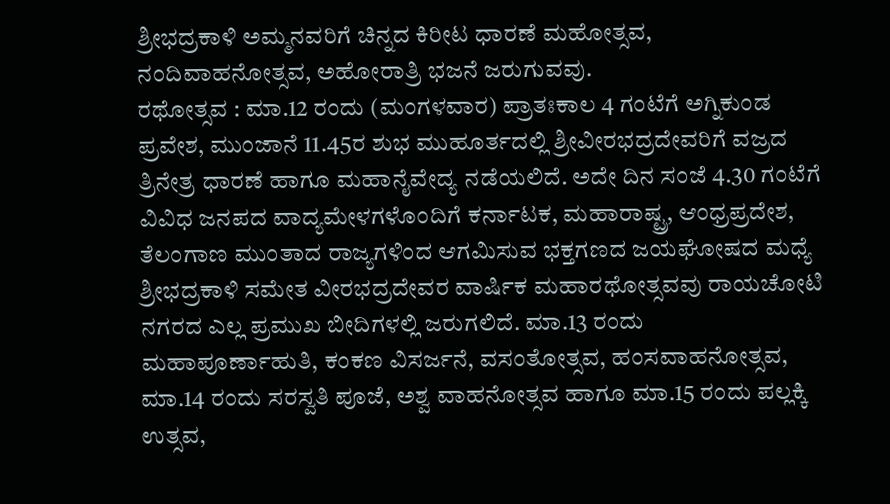ಶ್ರೀಭದ್ರಕಾಳಿ ಅಮ್ಮನವರಿಗೆ ಚಿನ್ನದ ಕಿರೀಟ ಧಾರಣೆ ಮಹೋತ್ಸವ, ನಂದಿವಾಹನೋತ್ಸವ, ಅಹೋರಾತ್ರಿ ಭಜನೆ ಜರುಗುವವು.
ರಥೋತ್ಸವ : ಮಾ.12 ರಂದು (ಮಂಗಳವಾರ) ಪ್ರಾತಃಕಾಲ 4 ಗಂಟೆಗೆ ಅಗ್ನಿಕುಂಡ ಪ್ರವೇಶ, ಮುಂಜಾನೆ 11.45ರ ಶುಭ ಮುಹೂರ್ತದಲ್ಲಿ ಶ್ರೀವೀರಭದ್ರದೇವರಿಗೆ ವಜ್ರದ ತ್ರಿನೇತ್ರ ಧಾರಣೆ ಹಾಗೂ ಮಹಾನೈವೇದ್ಯ ನಡೆಯಲಿದೆ. ಅದೇ ದಿನ ಸಂಜೆ 4.30 ಗಂಟೆಗೆ ವಿವಿಧ ಜನಪದ ವಾದ್ಯಮೇಳಗಳೊಂದಿಗೆ ಕರ್ನಾಟಕ, ಮಹಾರಾಷ್ಟ್ರ, ಆಂಧ್ರಪ್ರದೇಶ, ತೆಲಂಗಾಣ ಮುಂತಾದ ರಾಜ್ಯಗಳಿಂದ ಆಗಮಿಸುವ ಭಕ್ತಗಣದ ಜಯಘೋಷದ ಮಧ್ಯೆ ಶ್ರೀಭದ್ರಕಾಳಿ ಸಮೇತ ವೀರಭದ್ರದೇವರ ವಾರ್ಷಿಕ ಮಹಾರಥೋತ್ಸವವು ರಾಯಚೋಟಿ ನಗರದ ಎಲ್ಲ ಪ್ರಮುಖ ಬೀದಿಗಳಲ್ಲಿ ಜರುಗಲಿದೆ. ಮಾ.13 ರಂದು ಮಹಾಪೂರ್ಣಾಹುತಿ, ಕಂಕಣ ವಿಸರ್ಜನೆ, ವಸಂತೋತ್ಸವ, ಹಂಸವಾಹನೋತ್ಸವ, ಮಾ.14 ರಂದು ಸರಸ್ವತಿ ಪೂಜೆ, ಅಶ್ವ ವಾಹನೋತ್ಸವ ಹಾಗೂ ಮಾ.15 ರಂದು ಪಲ್ಲಕ್ಕಿ ಉತ್ಸವ,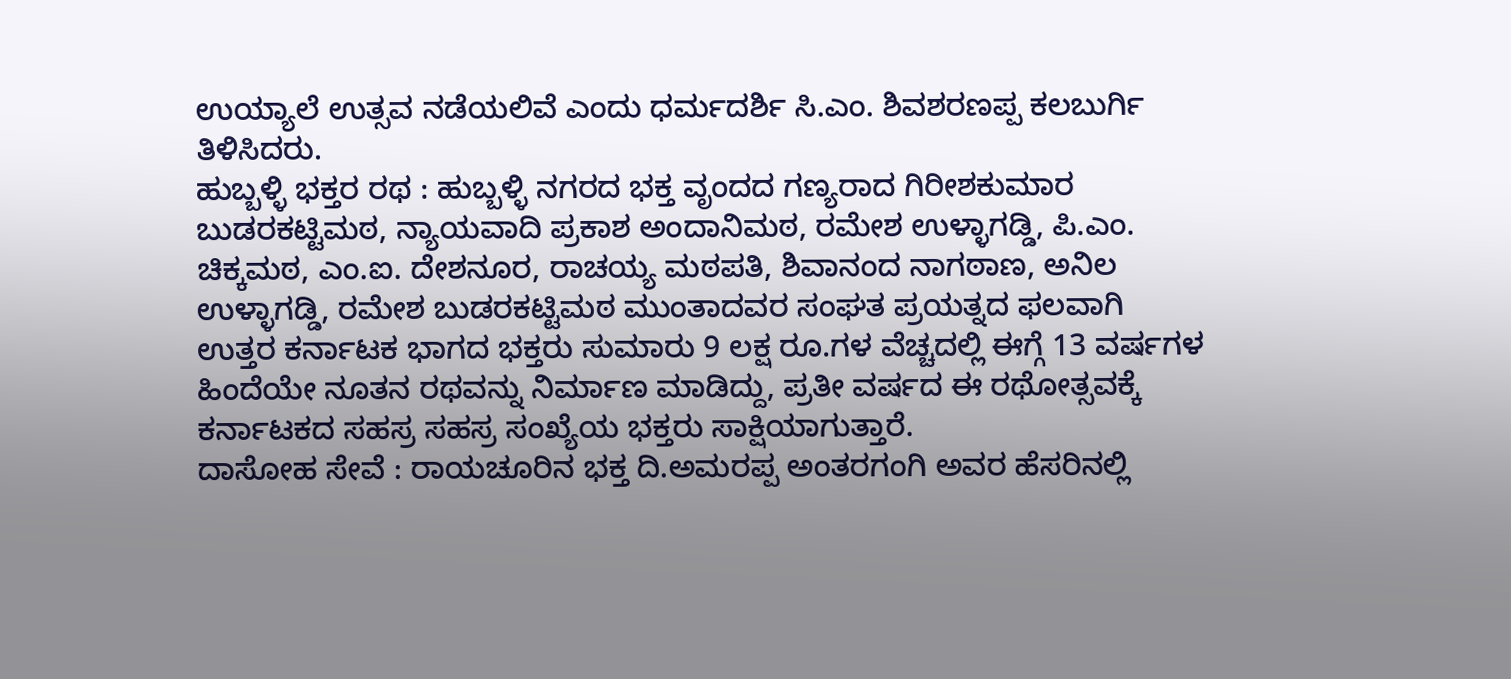ಉಯ್ಯಾಲೆ ಉತ್ಸವ ನಡೆಯಲಿವೆ ಎಂದು ಧರ್ಮದರ್ಶಿ ಸಿ.ಎಂ. ಶಿವಶರಣಪ್ಪ ಕಲಬುರ್ಗಿ ತಿಳಿಸಿದರು.
ಹುಬ್ಬಳ್ಳಿ ಭಕ್ತರ ರಥ : ಹುಬ್ಬಳ್ಳಿ ನಗರದ ಭಕ್ತ ವೃಂದದ ಗಣ್ಯರಾದ ಗಿರೀಶಕುಮಾರ ಬುಡರಕಟ್ಟಿಮಠ, ನ್ಯಾಯವಾದಿ ಪ್ರಕಾಶ ಅಂದಾನಿಮಠ, ರಮೇಶ ಉಳ್ಳಾಗಡ್ಡಿ, ಪಿ.ಎಂ. ಚಿಕ್ಕಮಠ, ಎಂ.ಐ. ದೇಶನೂರ, ರಾಚಯ್ಯ ಮಠಪತಿ, ಶಿವಾನಂದ ನಾಗಠಾಣ, ಅನಿಲ ಉಳ್ಳಾಗಡ್ಡಿ, ರಮೇಶ ಬುಡರಕಟ್ಟಿಮಠ ಮುಂತಾದವರ ಸಂಘತ ಪ್ರಯತ್ನದ ಫಲವಾಗಿ ಉತ್ತರ ಕರ್ನಾಟಕ ಭಾಗದ ಭಕ್ತರು ಸುಮಾರು 9 ಲಕ್ಷ ರೂ.ಗಳ ವೆಚ್ಚದಲ್ಲಿ ಈಗ್ಗೆ 13 ವರ್ಷಗಳ ಹಿಂದೆಯೇ ನೂತನ ರಥವನ್ನು ನಿರ್ಮಾಣ ಮಾಡಿದ್ದು, ಪ್ರತೀ ವರ್ಷದ ಈ ರಥೋತ್ಸವಕ್ಕೆ ಕರ್ನಾಟಕದ ಸಹಸ್ರ ಸಹಸ್ರ ಸಂಖ್ಯೆಯ ಭಕ್ತರು ಸಾಕ್ಷಿಯಾಗುತ್ತಾರೆ.
ದಾಸೋಹ ಸೇವೆ : ರಾಯಚೂರಿನ ಭಕ್ತ ದಿ.ಅಮರಪ್ಪ ಅಂತರಗಂಗಿ ಅವರ ಹೆಸರಿನಲ್ಲಿ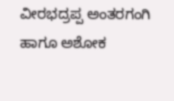ವೀರಭದ್ರಪ್ಪ ಅಂತರಗಂಗಿ ಹಾಗೂ ಅಶೋಕ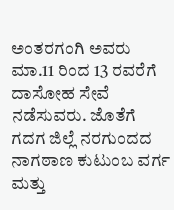ಅಂತರಗಂಗಿ ಅವರು ಮಾ.11 ರಿಂದ 13 ರವರೆಗೆ ದಾಸೋಹ ಸೇವೆ ನಡೆಸುವರು. ಜೊತೆಗೆ ಗದಗ ಜಿಲ್ಲೆ ನರಗುಂದದ ನಾಗಠಾಣ ಕುಟುಂಬ ವರ್ಗ ಮತ್ತು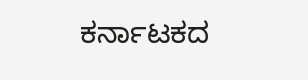ಕರ್ನಾಟಕದ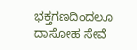ಭಕ್ತಗಣದಿಂದಲೂ ದಾಸೋಹ ಸೇವೆ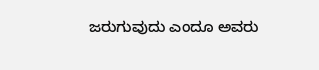ಜರುಗುವುದು ಎಂದೂ ಅವರು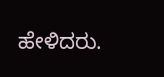ಹೇಳಿದರು.